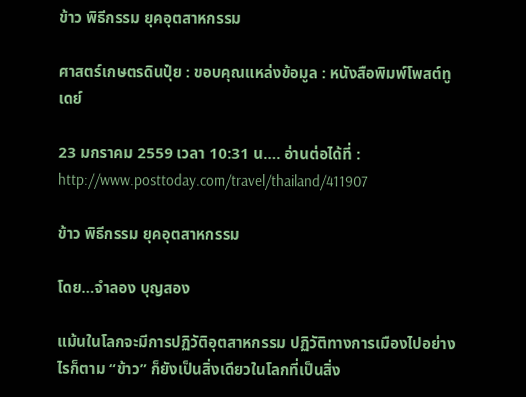ข้าว พิธีกรรม ยุคอุตสาหกรรม

ศาสตร์เกษตรดินปุ๋ย : ขอบคุณแหล่งข้อมูล : หนังสือพิมพ์โพสต์ทูเดย์

23 มกราคม 2559 เวลา 10:31 น…. อ่านต่อได้ที่ : http://www.posttoday.com/travel/thailand/411907

ข้าว พิธีกรรม ยุคอุตสาหกรรม

โดย…จำลอง บุญสอง

แม้นในโลกจะมีการปฏิวัติอุตสาหกรรม ปฏิวัติทางการเมืองไปอย่างไรก็ตาม “ข้าว” ก็ยังเป็นสิ่งเดียวในโลกที่เป็นสิ่ง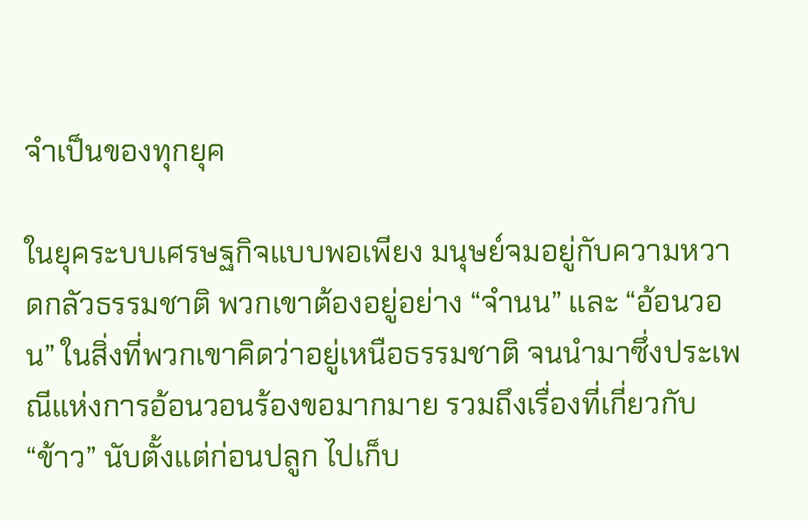จำเป็นของทุกยุค

ในยุคระบบเศรษฐกิจแบบพอเพียง มนุษย์จมอยู่กับความหวาดกลัวธรรมชาติ พวกเขาต้องอยู่อย่าง “จำนน” และ “อ้อนวอน” ในสิ่งที่พวกเขาคิดว่าอยู่เหนือธรรมชาติ จนนำมาซึ่งประเพณีแห่งการอ้อนวอนร้องขอมากมาย รวมถึงเรื่องที่เกี่ยวกับ “ข้าว” นับตั้งแต่ก่อนปลูก ไปเก็บ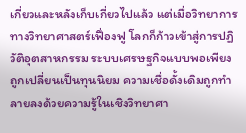เกี่ยวและหลังเก็บเกี่ยวไปแล้ว แต่เมื่อวิทยาการทางวิทยาศาสตร์เฟื่องฟู โลกก็ก้าวเข้าสู่การปฏิวัติอุตสาหกรรม ระบบเศรษฐกิจแบบพอเพียงถูกเปลี่ยนเป็นทุนนิยม ความเชื่อดั้งเดิมถูกทำลายลงด้วยความรู้ในเชิงวิทยาศา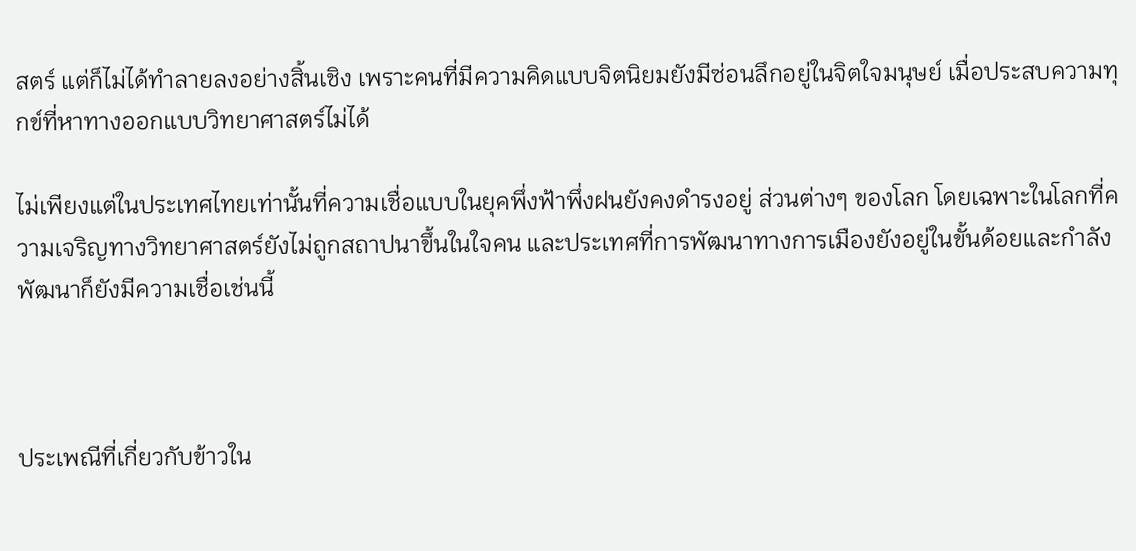สตร์ แต่ก็ไม่ได้ทำลายลงอย่างสิ้นเชิง เพราะคนที่มีความคิดแบบจิตนิยมยังมีซ่อนลึกอยู่ในจิตใจมนุษย์ เมื่อประสบความทุกข์ที่หาทางออกแบบวิทยาศาสตร์ไม่ได้

ไม่เพียงแต่ในประเทศไทยเท่านั้นที่ความเชื่อแบบในยุคพึ่งฟ้าพึ่งฝนยังคงดำรงอยู่ ส่วนต่างๆ ของโลก โดยเฉพาะในโลกที่ความเจริญทางวิทยาศาสตร์ยังไม่ถูกสถาปนาขึ้นในใจคน และประเทศที่การพัฒนาทางการเมืองยังอยู่ในขั้นด้อยและกำลังพัฒนาก็ยังมีความเชื่อเช่นนี้



ประเพณีที่เกี่ยวกับข้าวใน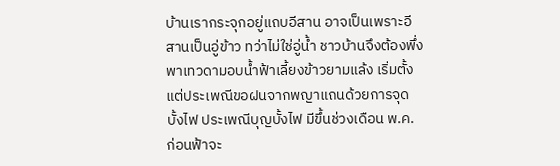บ้านเรากระจุกอยู่แถบอีสาน อาจเป็นเพราะอีสานเป็นอู่ข้าว ทว่าไม่ใช่อู่น้ำ ชาวบ้านจึงต้องพึ่งพาเทวดามอบน้ำฟ้าเลี้ยงข้าวยามแล้ง เริ่มตั้งแต่ประเพณีขอฝนจากพญาแถนด้วยการจุดบั้งไฟ ประเพณีบุญบั้งไฟ มีขึ้นช่วงเดือน พ.ค. ก่อนฟ้าจะ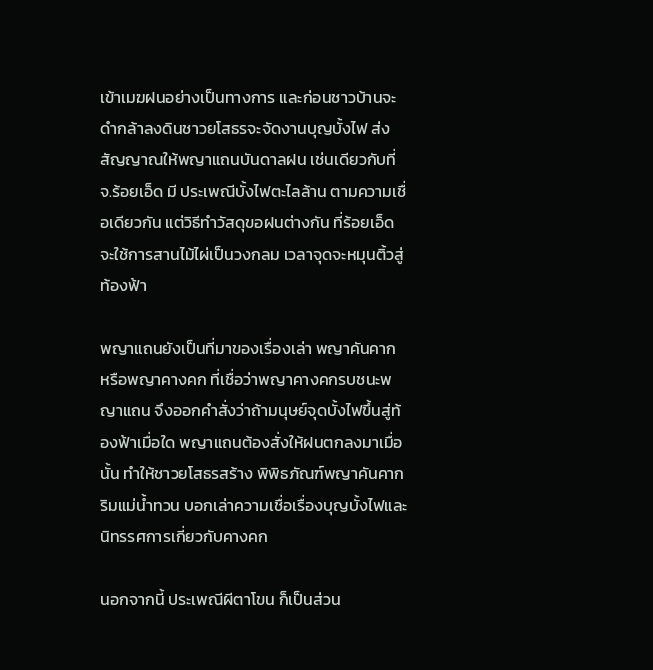เข้าเมฆฝนอย่างเป็นทางการ และก่อนชาวบ้านจะดำกล้าลงดินชาวยโสธรจะจัดงานบุญบั้งไฟ ส่งสัญญาณให้พญาแถนบันดาลฝน เช่นเดียวกับที่ จ.ร้อยเอ็ด มี ประเพณีบั้งไฟตะไลล้าน ตามความเชื่อเดียวกัน แต่วิธีทำวัสดุขอฝนต่างกัน ที่ร้อยเอ็ดจะใช้การสานไม้ไผ่เป็นวงกลม เวลาจุดจะหมุนติ้วสู่ท้องฟ้า

พญาแถนยังเป็นที่มาของเรื่องเล่า พญาคันคาก หรือพญาคางคก ที่เชื่อว่าพญาคางคกรบชนะพญาแถน จึงออกคำสั่งว่าถ้ามนุษย์จุดบั้งไฟขึ้นสู่ท้องฟ้าเมื่อใด พญาแถนต้องสั่งให้ฝนตกลงมาเมื่อนั้น ทำให้ชาวยโสธรสร้าง พิพิธภัณฑ์พญาคันคาก ริมแม่น้ำทวน บอกเล่าความเชื่อเรื่องบุญบั้งไฟและนิทรรศการเกี่ยวกับคางคก

นอกจากนี้ ประเพณีผีตาโขน ก็เป็นส่วน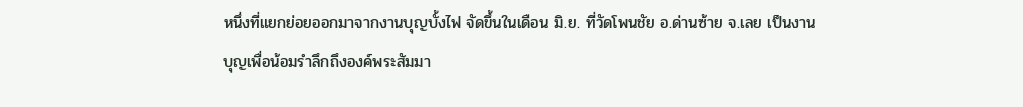หนึ่งที่แยกย่อยออกมาจากงานบุญบั้งไฟ จัดขึ้นในเดือน มิ.ย. ที่วัดโพนชัย อ.ด่านซ้าย จ.เลย เป็นงานบุญเพื่อน้อมรำลึกถึงองค์พระสัมมา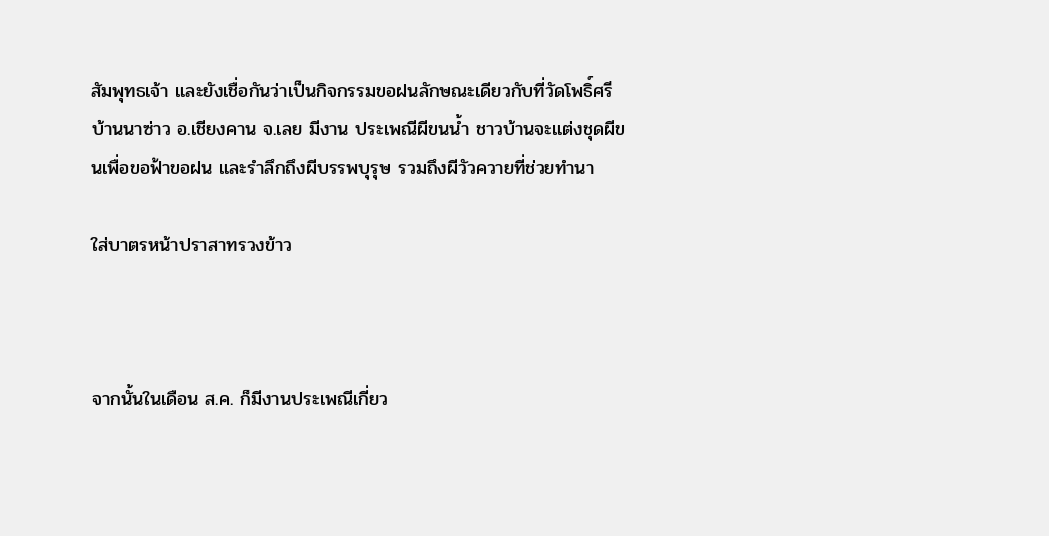สัมพุทธเจ้า และยังเชื่อกันว่าเป็นกิจกรรมขอฝนลักษณะเดียวกับที่วัดโพธิ์ศรี บ้านนาซ่าว อ.เชียงคาน จ.เลย มีงาน ประเพณีผีขนน้ำ ชาวบ้านจะแต่งชุดผีขนเพื่อขอฟ้าขอฝน และรำลึกถึงผีบรรพบุรุษ รวมถึงผีวัวควายที่ช่วยทำนา

ใส่บาตรหน้าปราสาทรวงข้าว



จากนั้นในเดือน ส.ค. ก็มีงานประเพณีเกี่ยว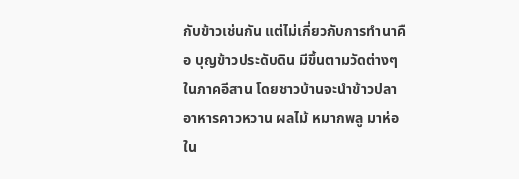กับข้าวเช่นกัน แต่ไม่เกี่ยวกับการทำนาคือ บุญข้าวประดับดิน มีขึ้นตามวัดต่างๆ ในภาคอีสาน โดยชาวบ้านจะนำข้าวปลาอาหารคาวหวาน ผลไม้ หมากพลู มาห่อใน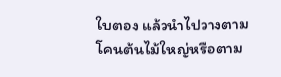ใบตอง แล้วนำไปวางตามโคนต้นไม้ใหญ่หรือตาม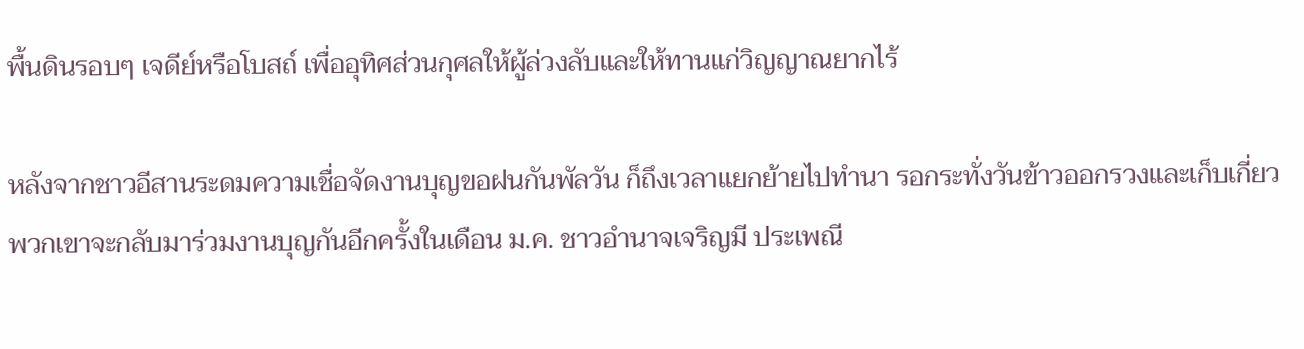พื้นดินรอบๆ เจดีย์หรือโบสถ์ เพื่ออุทิศส่วนกุศลให้ผู้ล่วงลับและให้ทานแก่วิญญาณยากไร้

หลังจากชาวอีสานระดมความเชื่อจัดงานบุญขอฝนกันพัลวัน ก็ถึงเวลาแยกย้ายไปทำนา รอกระทั่งวันข้าวออกรวงและเก็บเกี่ยว พวกเขาจะกลับมาร่วมงานบุญกันอีกครั้งในเดือน ม.ค. ชาวอำนาจเจริญมี ประเพณี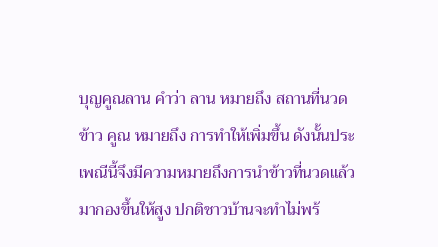บุญคูณลาน คำว่า ลาน หมายถึง สถานที่นวดข้าว คูณ หมายถึง การทำให้เพิ่มขึ้น ดังนั้นประเพณีนี้จึงมีความหมายถึงการนำข้าวที่นวดแล้วมากองขึ้นให้สูง ปกติชาวบ้านจะทำไม่พร้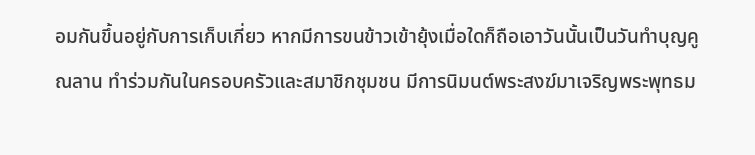อมกันขึ้นอยู่กับการเก็บเกี่ยว หากมีการขนข้าวเข้ายุ้งเมื่อใดก็ถือเอาวันนั้นเป็นวันทำบุญคูณลาน ทำร่วมกันในครอบครัวและสมาชิกชุมชน มีการนิมนต์พระสงฆ์มาเจริญพระพุทธม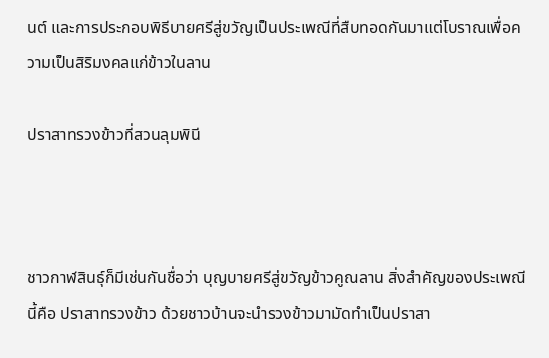นต์ และการประกอบพิธีบายศรีสู่ขวัญเป็นประเพณีที่สืบทอดกันมาแต่โบราณเพื่อความเป็นสิริมงคลแก่ข้าวในลาน

ปราสาทรวงข้าวที่สวนลุมพินี



ชาวกาฬสินธุ์ก็มีเช่นกันชื่อว่า บุญบายศรีสู่ขวัญข้าวคูณลาน สิ่งสำคัญของประเพณีนี้คือ ปราสาทรวงข้าว ด้วยชาวบ้านจะนำรวงข้าวมามัดทำเป็นปราสา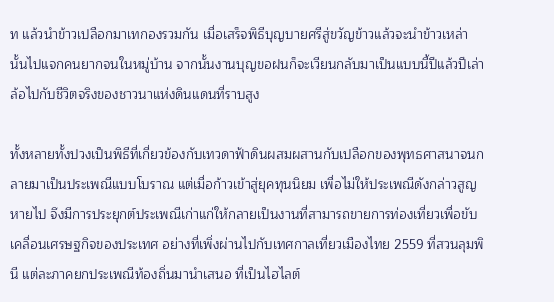ท แล้วนำข้าวเปลือกมาเทกองรวมกัน เมื่อเสร็จพิธีบุญบายศรีสู่ขวัญข้าวแล้วจะนำข้าวเหล่านั้นไปแจกคนยากจนในหมู่บ้าน จากนั้นงานบุญขอฝนก็จะเวียนกลับมาเป็นแบบนี้ปีแล้วปีเล่า ล้อไปกับชีวิตจริงของชาวนาแห่งดินแดนที่ราบสูง

ทั้งหลายทั้งปวงเป็นพิธีที่เกี่ยวข้องกับเทวดาฟ้าดินผสมผสานกับเปลือกของพุทธศาสนาจนกลายมาเป็นประเพณีแบบโบราณ แต่เมื่อก้าวเข้าสู่ยุคทุนนิยม เพื่อไม่ให้ประเพณีดังกล่าวสูญหายไป จึงมีการประยุกต์ประเพณีเก่าแก่ให้กลายเป็นงานที่สามารถขายการท่องเที่ยวเพื่อขับเคลื่อนเศรษฐกิจของประเทศ อย่างที่เพิ่งผ่านไปกับเทศกาลเที่ยวเมืองไทย 2559 ที่สวนลุมพินี แต่ละภาคยกประเพณีท้องถิ่นมานำเสนอ ที่เป็นไฮไลต์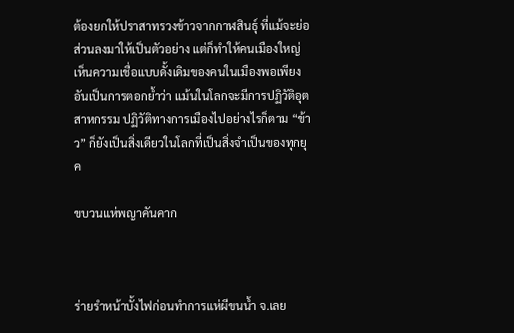ต้องยกให้ปราสาทรวงข้าวจากกาฬสินธุ์ ที่แม้จะย่อส่วนลงมาให้เป็นตัวอย่าง แต่ก็ทำให้คนเมืองใหญ่เห็นความเชื่อแบบดั้งเดิมของคนในเมืองพอเพียง อันเป็นการตอกย้ำว่า แม้นในโลกจะมีการปฏิวัติอุตสาหกรรม ปฏิวัติทางการเมืองไปอย่างไรก็ตาม “ข้าว” ก็ยังเป็นสิ่งเดียวในโลกที่เป็นสิ่งจำเป็นของทุกยุค

ขบวนแห่พญาคันคาก



ร่ายรำหน้าบั้งไฟก่อนทำการแห่ผีขนน้ำ จ.เลย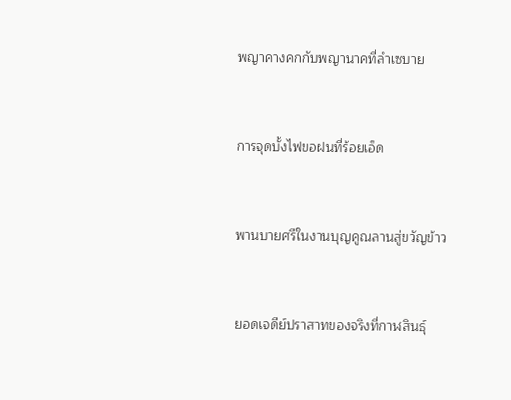พญาคางคกกับพญานาคที่ลำเซบาย



การจุดบั้งไฟขอฝนที่ร้อยเอ็ด



พานบายศรีในงานบุญคูณลานสู่ขวัญข้าว



ยอดเจดีย์ปราสาทของจริงที่กาฬสินธุ์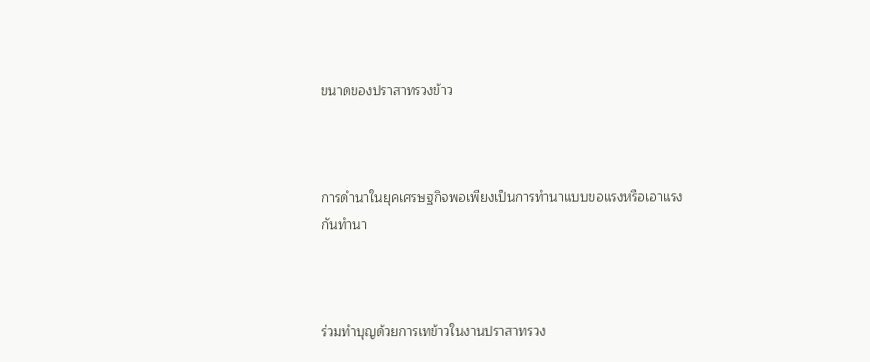ขนาดของปราสาทรวงข้าว



การดำนาในยุคเศรษฐกิจพอเพียงเป็นการทำนาแบบขอแรงหรือเอาแรงกันทำนา



ร่วมทำบุญด้วยการเทข้าวในงานปราสาทรวง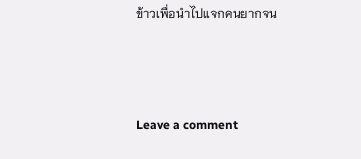ข้าวเพื่อนำไปแจกคนยากจน



Leave a comment